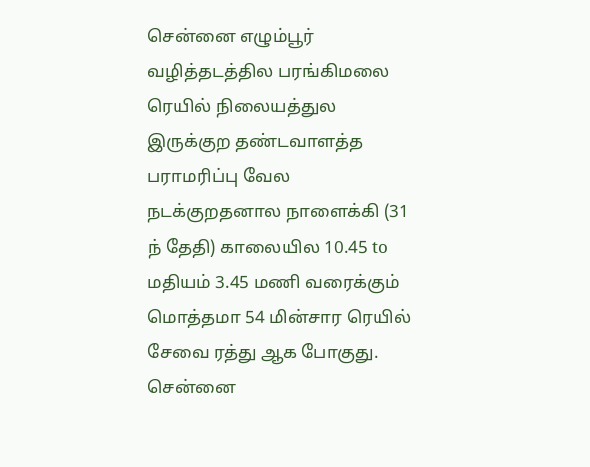சென்னை எழும்பூர் வழித்தடத்தில பரங்கிமலை ரெயில் நிலையத்துல இருக்குற தண்டவாளத்த பராமரிப்பு வேல நடக்குறதனால நாளைக்கி (31 ந் தேதி) காலையில 10.45 to மதியம் 3.45 மணி வரைக்கும் மொத்தமா 54 மின்சார ரெயில் சேவை ரத்து ஆக போகுது.
சென்னை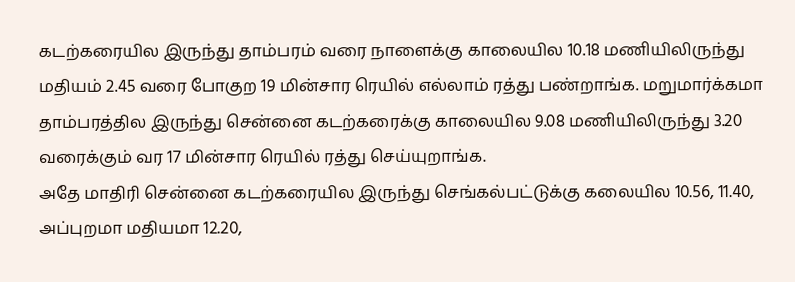கடற்கரையில இருந்து தாம்பரம் வரை நாளைக்கு காலையில 10.18 மணியிலிருந்து மதியம் 2.45 வரை போகுற 19 மின்சார ரெயில் எல்லாம் ரத்து பண்றாங்க. மறுமார்க்கமா தாம்பரத்தில இருந்து சென்னை கடற்கரைக்கு காலையில 9.08 மணியிலிருந்து 3.20 வரைக்கும் வர 17 மின்சார ரெயில் ரத்து செய்யுறாங்க.
அதே மாதிரி சென்னை கடற்கரையில இருந்து செங்கல்பட்டுக்கு கலையில 10.56, 11.40, அப்புறமா மதியமா 12.20,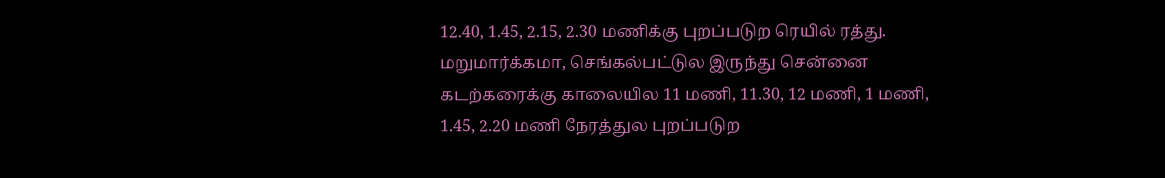12.40, 1.45, 2.15, 2.30 மணிக்கு புறப்படுற ரெயில் ரத்து. மறுமார்க்கமா, செங்கல்பட்டுல இருந்து சென்னை கடற்கரைக்கு காலையில 11 மணி, 11.30, 12 மணி, 1 மணி, 1.45, 2.20 மணி நேரத்துல புறப்படுற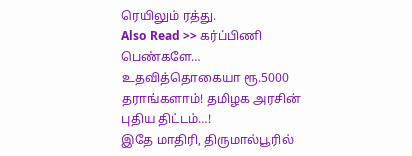ரெயிலும் ரத்து.
Also Read >> கர்ப்பிணி பெண்களே… உதவித்தொகையா ரூ.5000 தராங்களாம்! தமிழக அரசின் புதிய திட்டம்…!
இதே மாதிரி, திருமால்பூரில்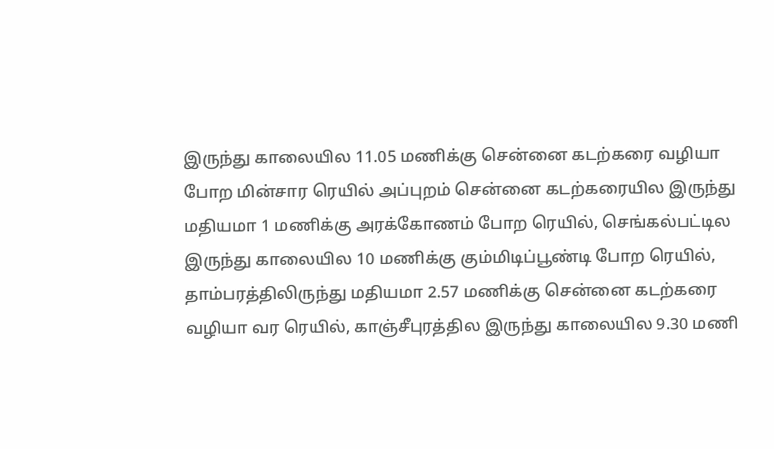இருந்து காலையில 11.05 மணிக்கு சென்னை கடற்கரை வழியா போற மின்சார ரெயில் அப்புறம் சென்னை கடற்கரையில இருந்து மதியமா 1 மணிக்கு அரக்கோணம் போற ரெயில், செங்கல்பட்டில இருந்து காலையில 10 மணிக்கு கும்மிடிப்பூண்டி போற ரெயில், தாம்பரத்திலிருந்து மதியமா 2.57 மணிக்கு சென்னை கடற்கரை வழியா வர ரெயில், காஞ்சீபுரத்தில இருந்து காலையில 9.30 மணி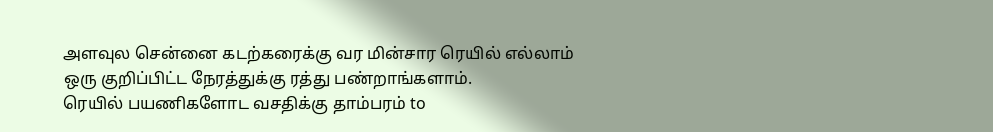அளவுல சென்னை கடற்கரைக்கு வர மின்சார ரெயில் எல்லாம் ஒரு குறிப்பிட்ட நேரத்துக்கு ரத்து பண்றாங்களாம்.
ரெயில் பயணிகளோட வசதிக்கு தாம்பரம் to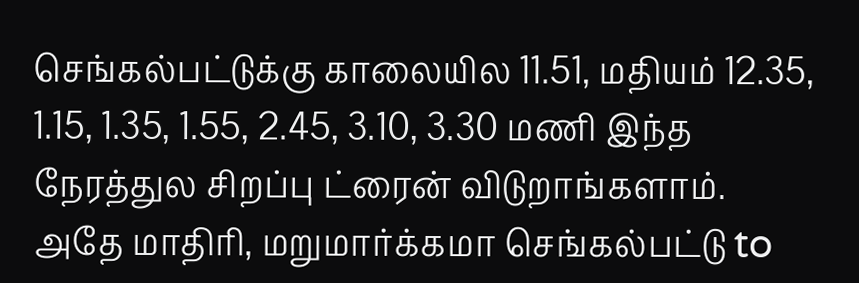செங்கல்பட்டுக்கு காலையில 11.51, மதியம் 12.35, 1.15, 1.35, 1.55, 2.45, 3.10, 3.30 மணி இந்த நேரத்துல சிறப்பு ட்ரைன் விடுறாங்களாம்.
அதே மாதிரி, மறுமார்க்கமா செங்கல்பட்டு to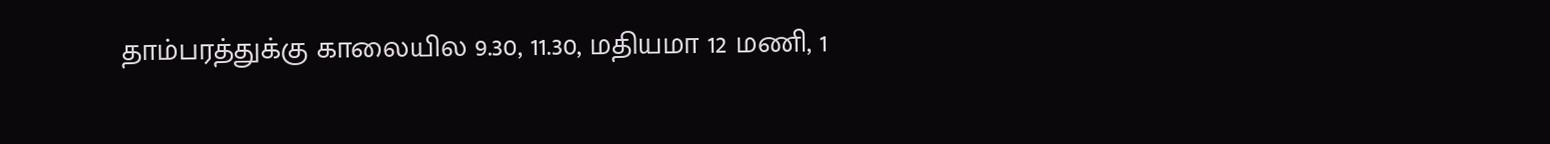தாம்பரத்துக்கு காலையில 9.30, 11.30, மதியமா 12 மணி, 1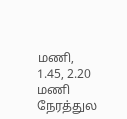மணி, 1.45, 2.20 மணி நேரத்துல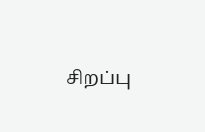சிறப்பு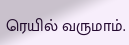ரெயில் வருமாம்.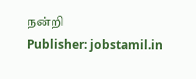நன்றி
Publisher: jobstamil.in